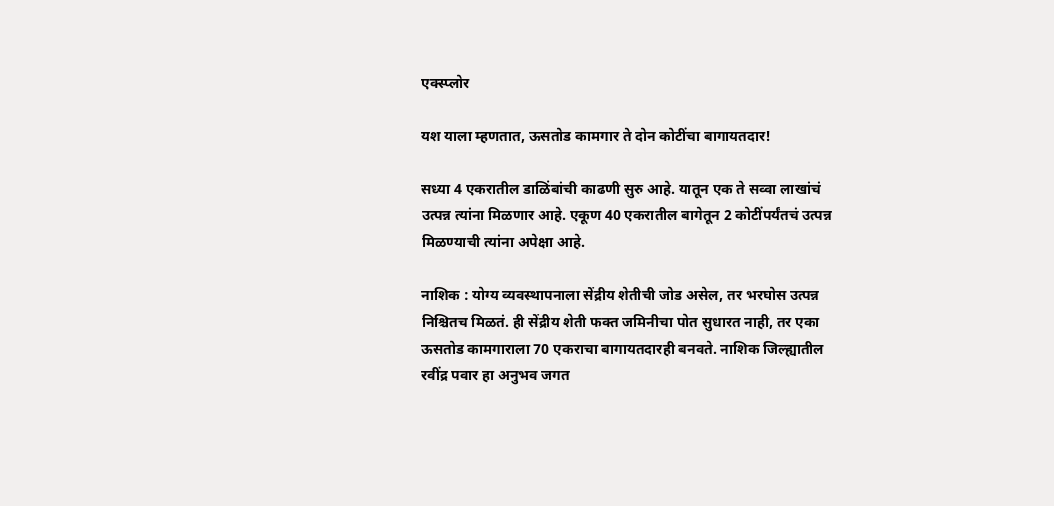एक्स्प्लोर

यश याला म्हणतात, ऊसतोड कामगार ते दोन कोटींचा बागायतदार!

सध्या 4 एकरातील डाळिंबांची काढणी सुरु आहे. यातून एक ते सव्वा लाखांचं उत्पन्न त्यांना मिळणार आहे. एकूण 40 एकरातील बागेतून 2 कोटींपर्यंतचं उत्पन्न मिळण्याची त्यांना अपेक्षा आहे.

नाशिक : योग्य व्यवस्थापनाला सेंद्रीय शेतीची जोड असेल, तर भरघोस उत्पन्न निश्चितच मिळतं. ही सेंद्रीय शेती फक्त जमिनीचा पोत सुधारत नाही, तर एका ऊसतोड कामगाराला 70 एकराचा बागायतदारही बनवते. नाशिक जिल्ह्यातील रवींद्र पवार हा अनुभव जगत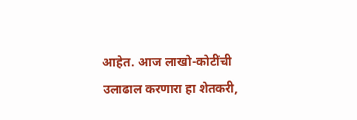आहेत. आज लाखो-कोटींची उलाढाल करणारा हा शेतकरी,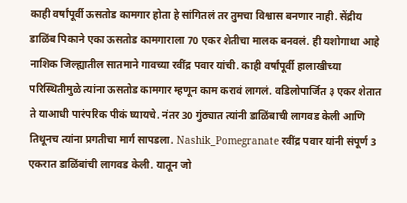काही वर्षांपूर्वी ऊसतोड कामगार होता हे सांगितलं तर तुमचा विश्वास बनणार नाही. सेंद्रीय डाळिंब पिकाने एका ऊसतोड कामगाराला 70 एकर शेतीचा मालक बनवलं. ही यशोगाथा आहे नाशिक जिल्ह्यातील सातमाने गावच्या रवींद्र पवार यांची. काही वर्षांपूर्वी हालाखीच्या परिस्थितीमुळे त्यांना ऊसतोड कामगार म्हणून काम करावं लागलं. वडिलोपार्जित ३ एकर शेतात ते याआधी पारंपरिक पीकं घ्यायचे. नंतर 30 गुंठ्यात त्यांनी डाळिंबाची लागवड केली आणि तिथूनच त्यांना प्रगतीचा मार्ग सापडला. Nashik_Pomegranate रवींद्र पवार यांनी संपूर्ण 3 एकरात डाळिंबांची लागवड केली. यातून जो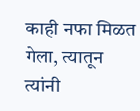काही नफा मिळत गेला, त्यातून त्यांनी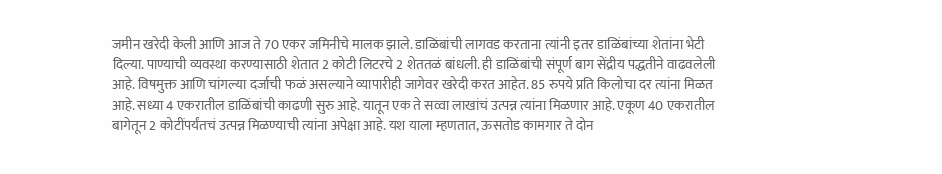जमीन खरेदी केली आणि आज ते 70 एकर जमिनीचे मालक झाले. डाळिंबांची लागवड करताना त्यांनी इतर डाळिंबांच्या शेतांना भेटी दिल्या. पाण्याची व्यवस्था करण्यासाठी शेतात 2 कोटी लिटरचे 2 शेततळं बांधली. ही डाळिंबांची संपूर्ण बाग सेंद्रीय पद्धतीने वाढवलेली आहे. विषमुक्त आणि चांगल्या दर्जाची फळं असल्याने व्यापारीही जागेवर खरेदी करत आहेत. 85 रुपये प्रति किलोचा दर त्यांना मिळत आहे. सध्या 4 एकरातील डाळिंबांची काढणी सुरु आहे. यातून एक ते सव्वा लाखांचं उत्पन्न त्यांना मिळणार आहे. एकूण 40 एकरातील बागेतून 2 कोटींपर्यंतचं उत्पन्न मिळण्याची त्यांना अपेक्षा आहे. यश याला म्हणतात, ऊसतोड कामगार ते दोन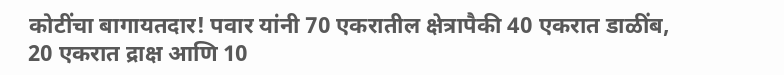कोटींचा बागायतदार! पवार यांनी 70 एकरातील क्षेत्रापैकी 40 एकरात डाळींब, 20 एकरात द्राक्ष आणि 10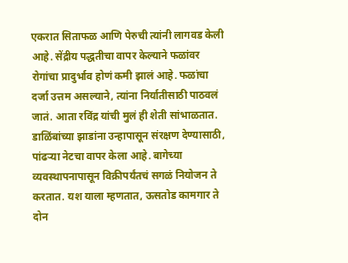एकरात सिताफळ आणि पेरुची त्यांनी लागवड केली आहे. सेंद्रीय पद्धतीचा वापर केल्याने फळांवर रोगांचा प्रादुर्भाव होणं कमी झालं आहे. फळांचा दर्जा उत्तम असल्याने, त्यांना निर्यातीसाठी पाठवलं जातं. आता रविंद्र यांची मुलं ही शेती सांभाळतात. डाळिंबांच्या झाडांना उन्हापासून संरक्षण देण्यासाठी, पांढऱ्या नेटचा वापर केला आहे. बागेच्या व्यवस्थापनापासून विक्रीपर्यंतचं सगळं नियोजन ते करतात. यश याला म्हणतात, ऊसतोड कामगार ते दोन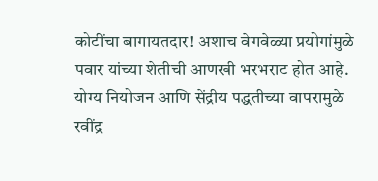कोटींचा बागायतदार! अशाच वेगवेळ्या प्रयोगांमुळे पवार यांच्या शेतीची आणखी भरभराट होत आहे. योग्य नियोजन आणि सेंद्रीय पद्धतीच्या वापरामुळे रवींद्र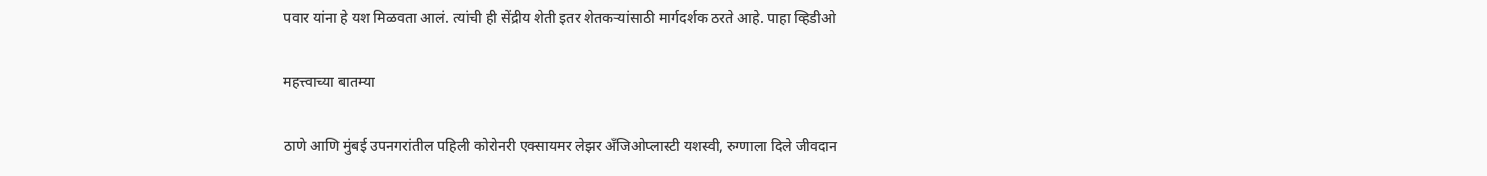पवार यांना हे यश मिळवता आलं. त्यांची ही सेंद्रीय शेती इतर शेतकऱ्यांसाठी मार्गदर्शक ठरते आहे. पाहा व्हिडीओ

महत्त्वाच्या बातम्या

ठाणे आणि मुंबई उपनगरांतील पहिली कोरोनरी एक्सायमर लेझर अँजिओप्लास्टी यशस्वी, रुग्णाला दिले जीवदान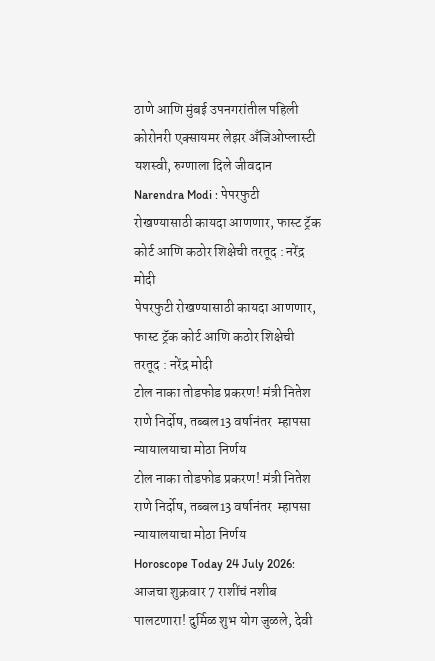ठाणे आणि मुंबई उपनगरांतील पहिली कोरोनरी एक्सायमर लेझर अँजिओप्लास्टी यशस्वी, रुग्णाला दिले जीवदान
Narendra Modi : पेपरफुटी रोखण्यासाठी कायदा आणणार, फास्ट ट्रॅक कोर्ट आणि कठोर शिक्षेची तरतूद : नरेंद्र मोदी
पेपरफुटी रोखण्यासाठी कायदा आणणार, फास्ट ट्रॅक कोर्ट आणि कठोर शिक्षेची तरतूद : नरेंद्र मोदी
टोल नाका तोडफोड प्रकरण! मंत्री नितेश राणे निर्दोष, तब्बल13 वर्षानंतर  म्हापसा न्यायालयाचा मोठा निर्णय
टोल नाका तोडफोड प्रकरण! मंत्री नितेश राणे निर्दोष, तब्बल13 वर्षानंतर  म्हापसा न्यायालयाचा मोठा निर्णय
Horoscope Today 24 July 2026: आजचा शुक्रवार 7 राशींचं नशीब पालटणारा! दुर्मिळ शुभ योग जुळले, देवी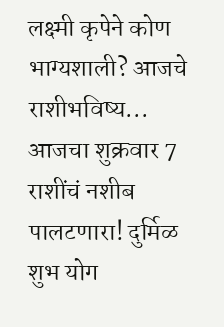लक्ष्मी कृपेने कोण भाग्यशाली? आजचे राशीभविष्य...
आजचा शुक्रवार 7 राशींचं नशीब पालटणारा! दुर्मिळ शुभ योग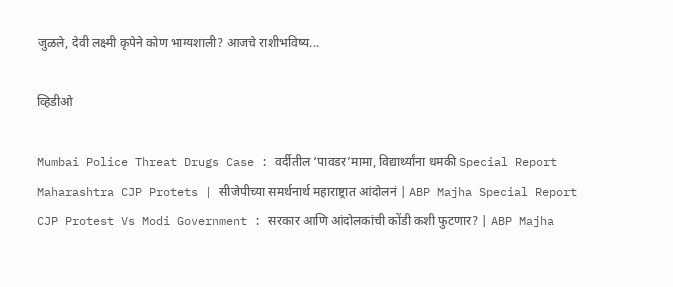जुळले, देवी लक्ष्मी कृपेने कोण भाग्यशाली? आजचे राशीभविष्य...

व्हिडीओ

Mumbai Police Threat Drugs Case : वर्दीतील ‘पावडर’मामा, विद्यार्थ्यांना धमकी Special Report
Maharashtra CJP Protets | सीजेपीच्या समर्थनार्थ महाराष्ट्रात आंदोलनं | ABP Majha Special Report
CJP Protest Vs Modi Government : सरकार आणि आंदोलकांची कोंडी कशी फुटणार? | ABP Majha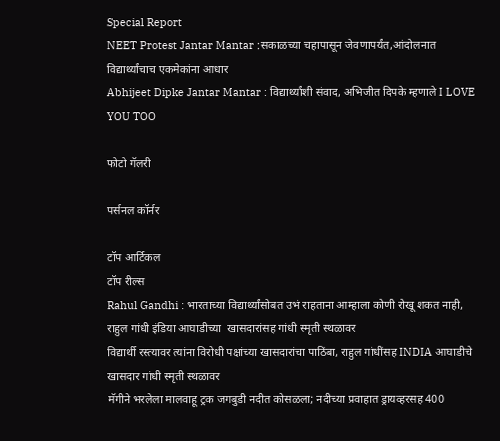Special Report
NEET Protest Jantar Mantar :सकाळच्या चहापासून जेवणापर्यंत,आंदोलनात विद्यार्थ्यांचाच एकमेकांना आधार
Abhijeet Dipke Jantar Mantar : विद्यार्थ्यांशी संवाद, अभिजीत दिपके म्हणाले I LOVE YOU TOO

फोटो गॅलरी

पर्सनल कॉर्नर

टॉप आर्टिकल
टॉप रील्स
Rahul Gandhi : भारताच्या विद्यार्थ्यांसोबत उभं राहताना आम्हाला कोणी रोखू शकत नाही, राहुल गांधी इंडिया आघाडीच्या  खासदारांसह गांधी स्मृती स्थळावर
विद्यार्थी रस्त्यावर त्यांना विरोधी पक्षांच्या खासदारांचा पाठिंबा, राहुल गांधींसह INDIA आघाडीचे खासदार गांधी स्मृती स्थळावर
मॅगीने भरलेला मालवाहू ट्रक जगबुडी नदीत कोसळला; नदीच्या प्रवाहात ड्रायव्हरसह 400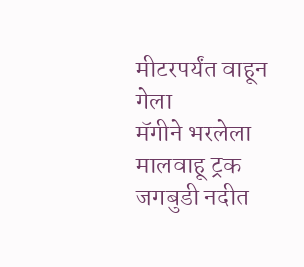मीटरपर्यंत वाहून गेला
मॅगीने भरलेला मालवाहू ट्रक जगबुडी नदीत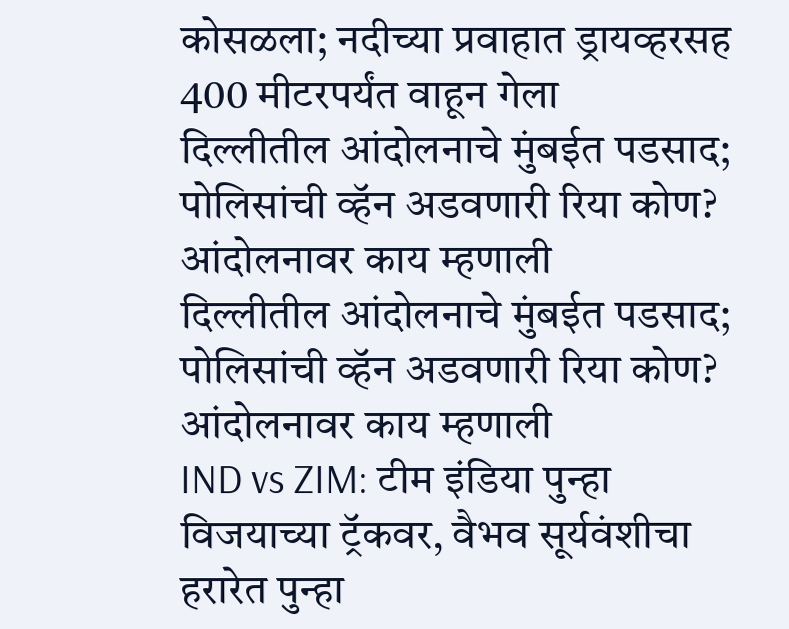कोसळला; नदीच्या प्रवाहात ड्रायव्हरसह 400 मीटरपर्यंत वाहून गेला
दिल्लीतील आंदोलनाचे मुंबईत पडसाद; पोलिसांची व्हॅन अडवणारी रिया कोण? आंदोलनावर काय म्हणाली
दिल्लीतील आंदोलनाचे मुंबईत पडसाद; पोलिसांची व्हॅन अडवणारी रिया कोण? आंदोलनावर काय म्हणाली
IND vs ZIM: टीम इंडिया पुन्हा विजयाच्या ट्रॅकवर, वैभव सूर्यवंशीचा हरारेत पुन्हा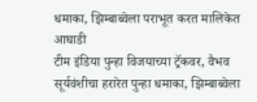धमाका, झिम्बाब्वेला पराभूत करत मालिकेत आघाडी
टीम इंडिया पुन्हा विजयाच्या ट्रॅकवर, वैभव सूर्यवंशीचा हरारेत पुन्हा धमाका, झिम्बाब्वेला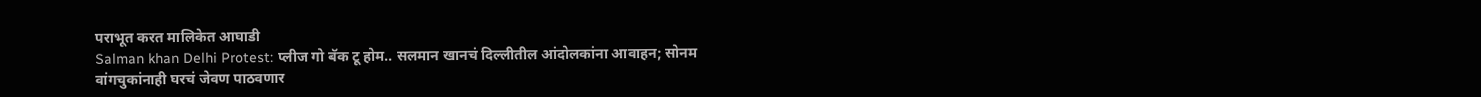पराभूत करत मालिकेत आघाडी
Salman khan Delhi Protest: प्लीज गो बॅक टू होम.. सलमान खानचं दिल्लीतील आंदोलकांना आवाहन; सोनम वांगचुकांनाही घरचं जेवण पाठवणार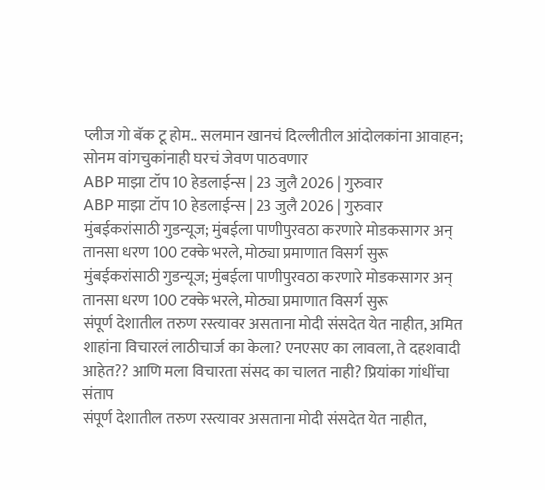प्लीज गो बॅक टू होम.. सलमान खानचं दिल्लीतील आंदोलकांना आवाहन; सोनम वांगचुकांनाही घरचं जेवण पाठवणार
ABP माझा टॉप 10 हेडलाईन्स | 23 जुलै 2026 | गुरुवार
ABP माझा टॉप 10 हेडलाईन्स | 23 जुलै 2026 | गुरुवार
मुंबईकरांसाठी गुडन्यूज; मुंबईला पाणीपुरवठा करणारे मोडकसागर अन् तानसा धरण 100 टक्के भरले, मोठ्या प्रमाणात विसर्ग सुरू
मुंबईकरांसाठी गुडन्यूज; मुंबईला पाणीपुरवठा करणारे मोडकसागर अन् तानसा धरण 100 टक्के भरले, मोठ्या प्रमाणात विसर्ग सुरू
संपूर्ण देशातील तरुण रस्त्यावर असताना मोदी संसदेत येत नाहीत, अमित शाहांना विचारलं लाठीचार्ज का केला? एनएसए का लावला, ते दहशवादी आहेत?? आणि मला विचारता संसद का चालत नाही? प्रियांका गांधींचा संताप
संपूर्ण देशातील तरुण रस्त्यावर असताना मोदी संसदेत येत नाहीत,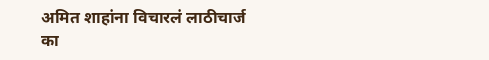अमित शाहांना विचारलं लाठीचार्ज का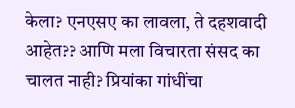केला? एनएसए का लावला, ते दहशवादी आहेत?? आणि मला विचारता संसद का चालत नाही? प्रियांका गांधींचा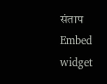संताप
Embed widget